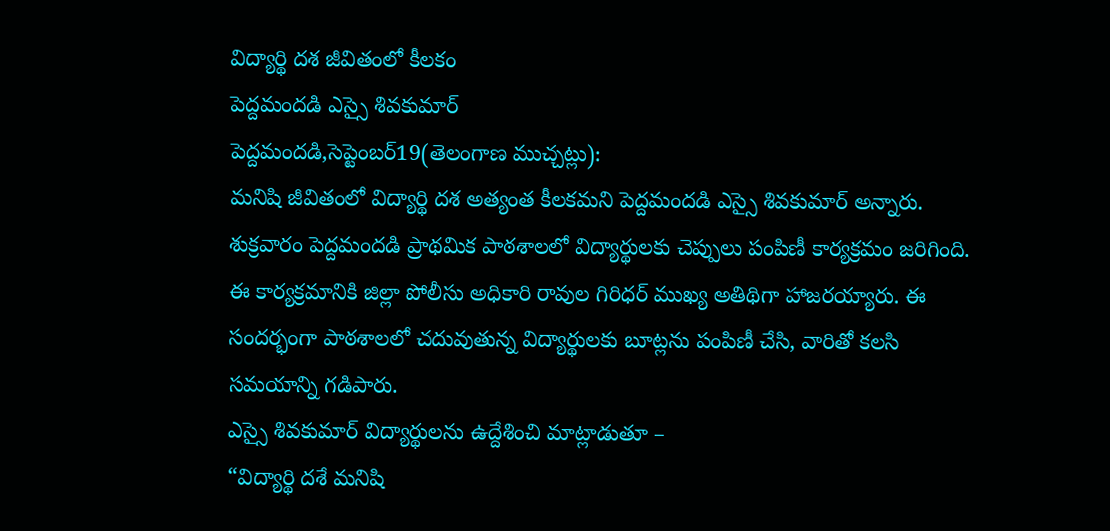విద్యార్థి దశ జీవితంలో కీలకం
పెద్దమందడి ఎస్సై శివకుమార్
పెద్దమందడి,సెప్టెంబర్19(తెలంగాణ ముచ్చట్లు):
మనిషి జీవితంలో విద్యార్థి దశ అత్యంత కీలకమని పెద్దమందడి ఎస్సై శివకుమార్ అన్నారు.
శుక్రవారం పెద్దమందడి ప్రాథమిక పాఠశాలలో విద్యార్థులకు చెప్పులు పంపిణీ కార్యక్రమం జరిగింది. ఈ కార్యక్రమానికి జిల్లా పోలీసు అధికారి రావుల గిరిధర్ ముఖ్య అతిథిగా హాజరయ్యారు. ఈ సందర్భంగా పాఠశాలలో చదువుతున్న విద్యార్థులకు బూట్లను పంపిణీ చేసి, వారితో కలసి సమయాన్ని గడిపారు.
ఎస్సై శివకుమార్ విద్యార్థులను ఉద్దేశించి మాట్లాడుతూ –
“విద్యార్థి దశే మనిషి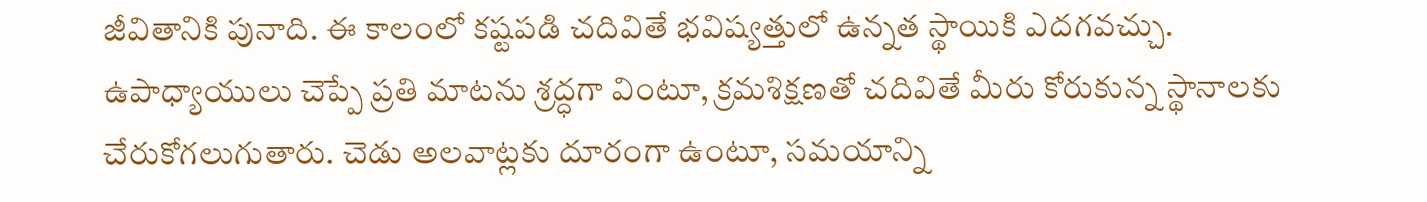జీవితానికి పునాది. ఈ కాలంలో కష్టపడి చదివితే భవిష్యత్తులో ఉన్నత స్థాయికి ఎదగవచ్చు. ఉపాధ్యాయులు చెప్పే ప్రతి మాటను శ్రద్ధగా వింటూ, క్రమశిక్షణతో చదివితే మీరు కోరుకున్న స్థానాలకు చేరుకోగలుగుతారు. చెడు అలవాట్లకు దూరంగా ఉంటూ, సమయాన్ని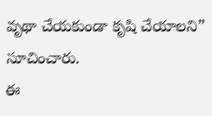వృథా చేయకుండా కృషి చేయాలని” సూచించారు.
ఈ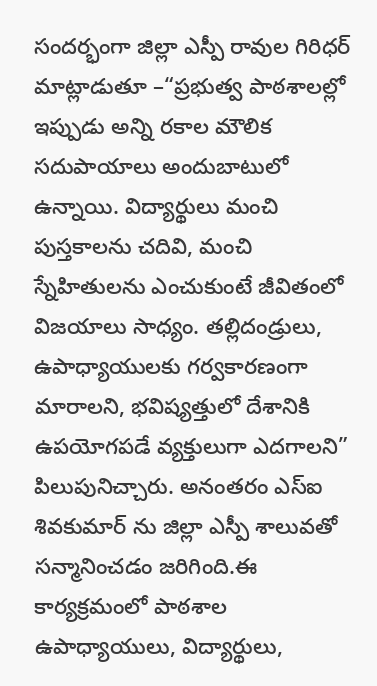సందర్భంగా జిల్లా ఎస్పీ రావుల గిరిధర్ మాట్లాడుతూ –“ప్రభుత్వ పాఠశాలల్లో ఇప్పుడు అన్ని రకాల మౌలిక సదుపాయాలు అందుబాటులో ఉన్నాయి. విద్యార్థులు మంచి పుస్తకాలను చదివి, మంచి స్నేహితులను ఎంచుకుంటే జీవితంలో విజయాలు సాధ్యం. తల్లిదండ్రులు, ఉపాధ్యాయులకు గర్వకారణంగా మారాలని, భవిష్యత్తులో దేశానికి ఉపయోగపడే వ్యక్తులుగా ఎదగాలని” పిలుపునిచ్చారు. అనంతరం ఎస్ఐ శివకుమార్ ను జిల్లా ఎస్పీ శాలువతో సన్మానించడం జరిగింది.ఈ కార్యక్రమంలో పాఠశాల ఉపాధ్యాయులు, విద్యార్థులు,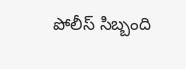పోలీస్ సిబ్బంది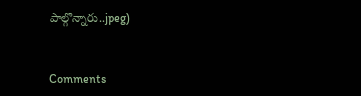పాల్గొన్నారు..jpeg)


Comments